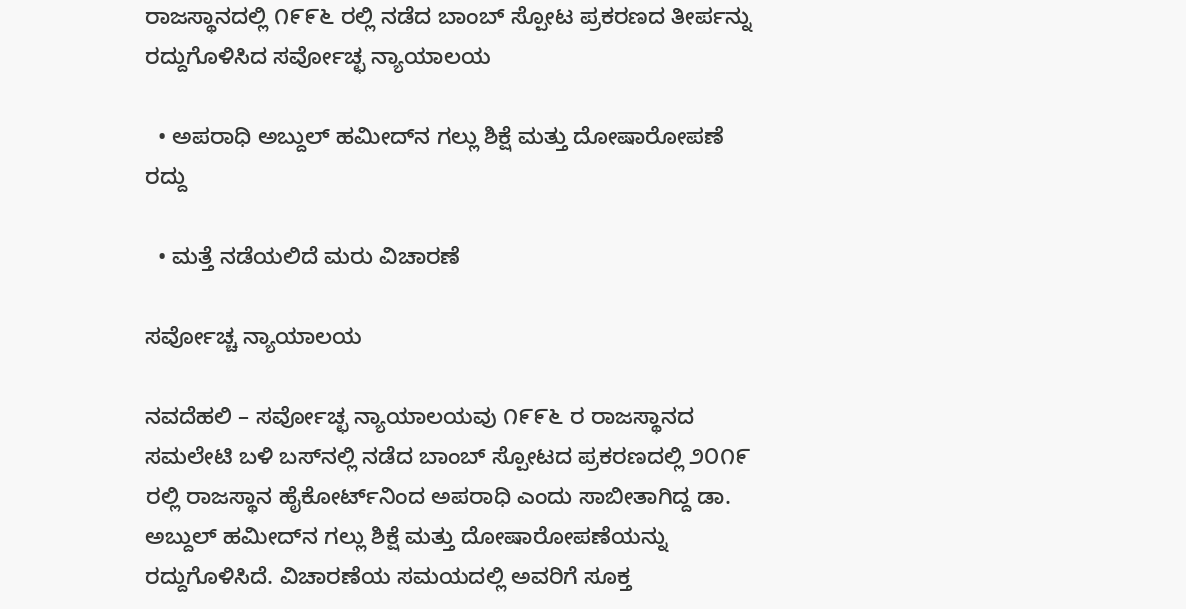ರಾಜಸ್ಥಾನದಲ್ಲಿ ೧೯೯೬ ರಲ್ಲಿ ನಡೆದ ಬಾಂಬ್ ಸ್ಪೋಟ ಪ್ರಕರಣದ ತೀರ್ಪನ್ನು ರದ್ದುಗೊಳಿಸಿದ ಸರ್ವೋಚ್ಛ ನ್ಯಾಯಾಲಯ

  • ಅಪರಾಧಿ ಅಬ್ದುಲ್ ಹಮೀದ್‌ನ ಗಲ್ಲು ಶಿಕ್ಷೆ ಮತ್ತು ದೋಷಾರೋಪಣೆ ರದ್ದು

  • ಮತ್ತೆ ನಡೆಯಲಿದೆ ಮರು ವಿಚಾರಣೆ

ಸರ್ವೋಚ್ಚ ನ್ಯಾಯಾಲಯ

ನವದೆಹಲಿ – ಸರ್ವೋಚ್ಛ ನ್ಯಾಯಾಲಯವು ೧೯೯೬ ರ ರಾಜಸ್ಥಾನದ ಸಮಲೇಟಿ ಬಳಿ ಬಸ್‌ನಲ್ಲಿ ನಡೆದ ಬಾಂಬ್ ಸ್ಪೋಟದ ಪ್ರಕರಣದಲ್ಲಿ ೨೦೧೯ ರಲ್ಲಿ ರಾಜಸ್ಥಾನ ಹೈಕೋರ್ಟ್‌ನಿಂದ ಅಪರಾಧಿ ಎಂದು ಸಾಬೀತಾಗಿದ್ದ ಡಾ. ಅಬ್ದುಲ್ ಹಮೀದ್‌ನ ಗಲ್ಲು ಶಿಕ್ಷೆ ಮತ್ತು ದೋಷಾರೋಪಣೆಯನ್ನು ರದ್ದುಗೊಳಿಸಿದೆ. ವಿಚಾರಣೆಯ ಸಮಯದಲ್ಲಿ ಅವರಿಗೆ ಸೂಕ್ತ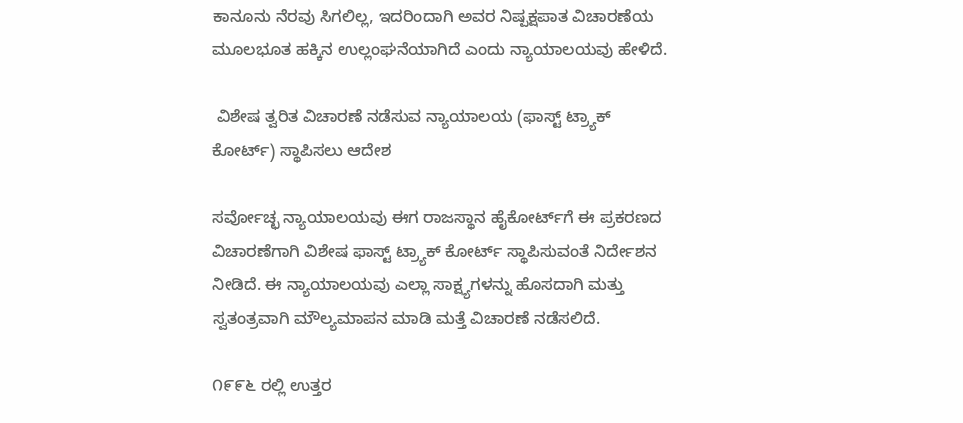ಕಾನೂನು ನೆರವು ಸಿಗಲಿಲ್ಲ, ಇದರಿಂದಾಗಿ ಅವರ ನಿಷ್ಪಕ್ಷಪಾತ ವಿಚಾರಣೆಯ ಮೂಲಭೂತ ಹಕ್ಕಿನ ಉಲ್ಲಂಘನೆಯಾಗಿದೆ ಎಂದು ನ್ಯಾಯಾಲಯವು ಹೇಳಿದೆ.

 ವಿಶೇಷ ತ್ವರಿತ ವಿಚಾರಣೆ ನಡೆಸುವ ನ್ಯಾಯಾಲಯ (ಫಾಸ್ಟ್ ಟ್ರ್ಯಾಕ್ ಕೋರ್ಟ್) ಸ್ಥಾಪಿಸಲು ಆದೇಶ

ಸರ್ವೋಚ್ಛ ನ್ಯಾಯಾಲಯವು ಈಗ ರಾಜಸ್ಥಾನ ಹೈಕೋರ್ಟ್‌ಗೆ ಈ ಪ್ರಕರಣದ ವಿಚಾರಣೆಗಾಗಿ ವಿಶೇಷ ಫಾಸ್ಟ್ ಟ್ರ್ಯಾಕ್ ಕೋರ್ಟ್ ಸ್ಥಾಪಿಸುವಂತೆ ನಿರ್ದೇಶನ ನೀಡಿದೆ. ಈ ನ್ಯಾಯಾಲಯವು ಎಲ್ಲಾ ಸಾಕ್ಷ್ಯಗಳನ್ನು ಹೊಸದಾಗಿ ಮತ್ತು ಸ್ವತಂತ್ರವಾಗಿ ಮೌಲ್ಯಮಾಪನ ಮಾಡಿ ಮತ್ತೆ ವಿಚಾರಣೆ ನಡೆಸಲಿದೆ.

೧೯೯೬ ರಲ್ಲಿ ಉತ್ತರ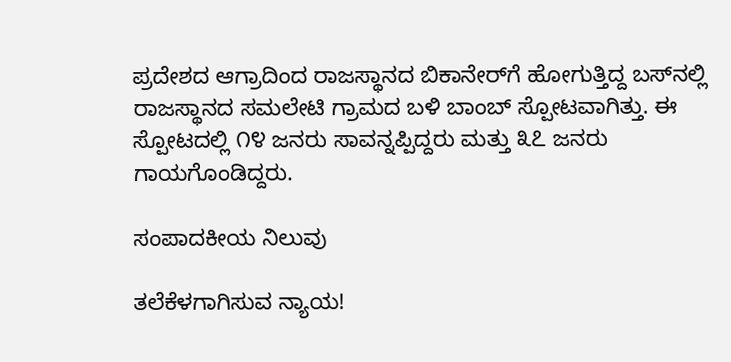ಪ್ರದೇಶದ ಆಗ್ರಾದಿಂದ ರಾಜಸ್ಥಾನದ ಬಿಕಾನೇರ್‌ಗೆ ಹೋಗುತ್ತಿದ್ದ ಬಸ್‌ನಲ್ಲಿ ರಾಜಸ್ಥಾನದ ಸಮಲೇಟಿ ಗ್ರಾಮದ ಬಳಿ ಬಾಂಬ್ ಸ್ಪೋಟವಾಗಿತ್ತು. ಈ ಸ್ಪೋಟದಲ್ಲಿ ೧೪ ಜನರು ಸಾವನ್ನಪ್ಪಿದ್ದರು ಮತ್ತು ೩೭ ಜನರು ಗಾಯಗೊಂಡಿದ್ದರು.

ಸಂಪಾದಕೀಯ ನಿಲುವು

ತಲೆಕೆಳಗಾಗಿಸುವ ನ್ಯಾಯ!